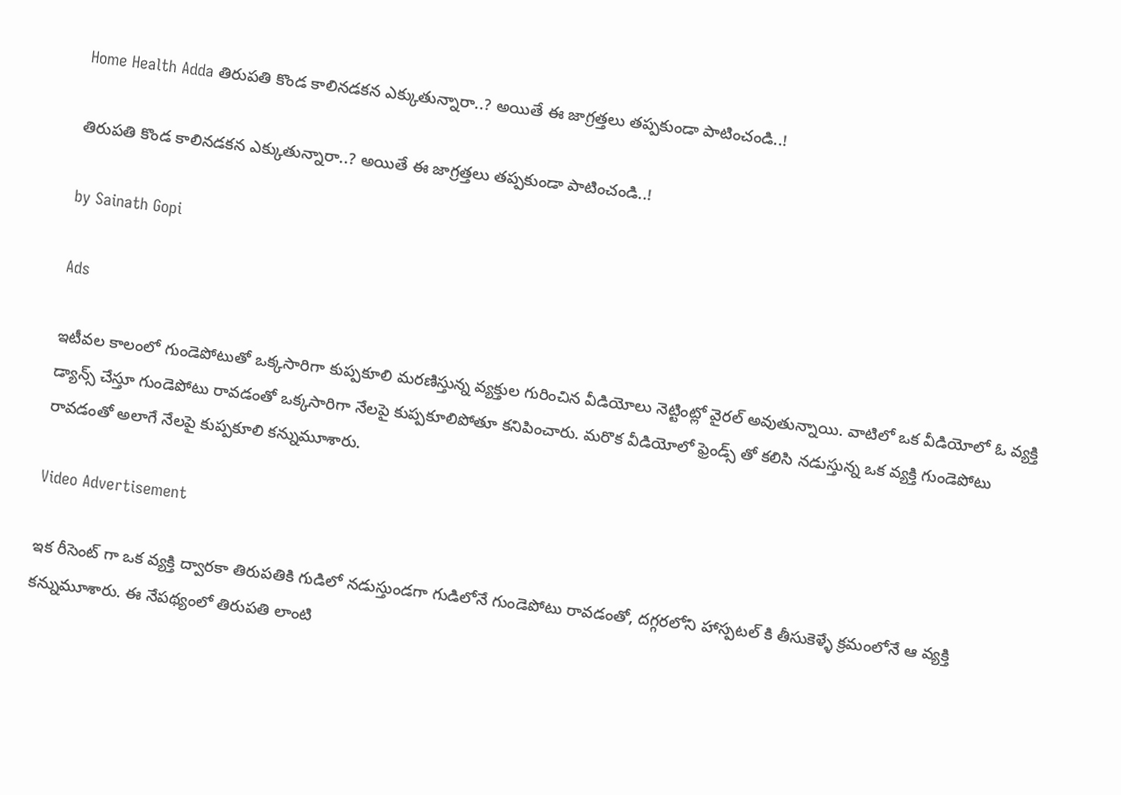Home Health Adda తిరుపతి కొండ కాలినడకన ఎక్కుతున్నారా..? అయితే ఈ జాగ్రత్తలు తప్పకుండా పాటించండి..!

తిరుపతి కొండ కాలినడకన ఎక్కుతున్నారా..? అయితే ఈ జాగ్రత్తలు తప్పకుండా పాటించండి..!

by Sainath Gopi

Ads

ఇటీవల కాలంలో గుండెపోటుతో ఒక్కసారిగా కుప్పకూలి మరణిస్తున్న వ్యక్తుల గురించిన వీడియోలు నెట్టింట్లో వైరల్ అవుతున్నాయి. వాటిలో ఒక వీడియోలో ఓ వ్యక్తి డ్యాన్స్ చేస్తూ గుండెపోటు రావడంతో ఒక్కసారిగా నేలపై కుప్పకూలిపోతూ కనిపించారు. మరొక వీడియోలో ఫ్రెండ్స్ తో కలిసి నడుస్తున్న ఒక వ్యక్తి గుండెపోటు రావడంతో అలాగే నేలపై కుప్పకూలి కన్నుమూశారు.

Video Advertisement

ఇక రీసెంట్ గా ఒక వ్యక్తి ద్వారకా తిరుపతికి గుడిలో నడుస్తుండగా గుడిలోనే గుండెపోటు రావడంతో, దగ్గరలోని హాస్పటల్ కి తీసుకెళ్ళే క్రమంలోనే ఆ వ్యక్తి కన్నుమూశారు. ఈ నేపథ్యంలో తిరుపతి లాంటి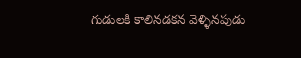గుడులకి కాలినడకన వెళ్ళినపుడు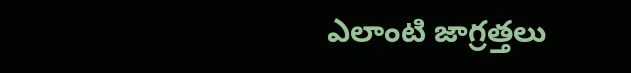ఎలాంటి జాగ్రత్తలు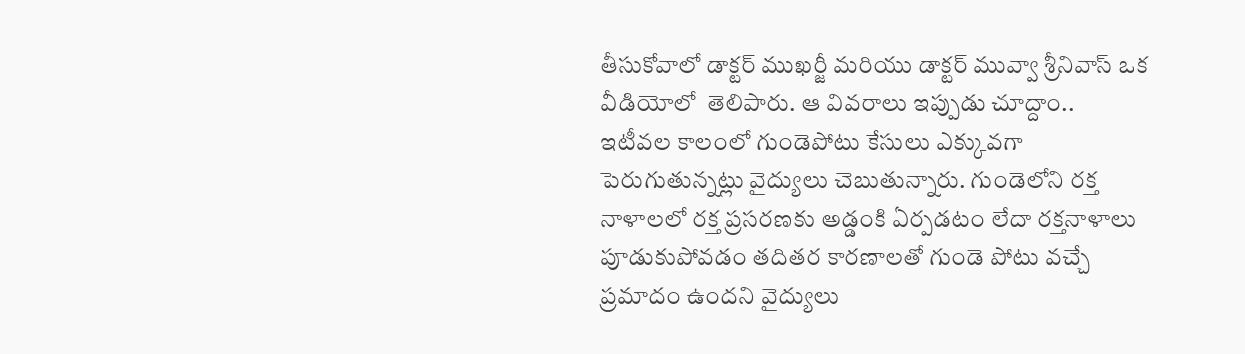తీసుకోవాలో డాక్టర్ ముఖర్జీ మరియు డాక్టర్ మువ్వా శ్రీనివాస్ ఒక వీడియోలో  తెలిపారు. ఆ వివరాలు ఇప్పుడు చూద్దాం..
ఇటీవల కాలంలో గుండెపోటు కేసులు ఎక్కువగా పెరుగుతున్నట్లు వైద్యులు చెబుతున్నారు. గుండెలోని రక్త నాళాలలో రక్త ప్రసరణకు అడ్డంకి ఏర్పడటం లేదా రక్తనాళాలు పూడుకుపోవడం తదితర కారణాలతో గుండె పోటు వచ్చే ప్రమాదం ఉందని వైద్యులు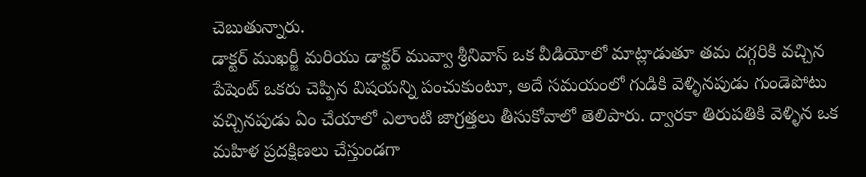చెబుతున్నారు.
డాక్టర్ ముఖర్జీ మరియు డాక్టర్ మువ్వా శ్రీనివాస్ ఒక వీడియోలో మాట్లాడుతూ తమ దగ్గరికి వచ్చిన పేషెంట్ ఒకరు చెప్పిన విషయన్ని పంచుకుంటూ, అదే సమయంలో గుడికి వెళ్ళినపుడు గుండెపోటు వచ్చినపుడు ఏం చేయాలో ఎలాంటి జాగ్రత్తలు తీసుకోవాలో తెలిపారు. ద్వారకా తిరుపతికి వెళ్ళిన ఒక మహిళ ప్రదక్షిణలు చేస్తుండగా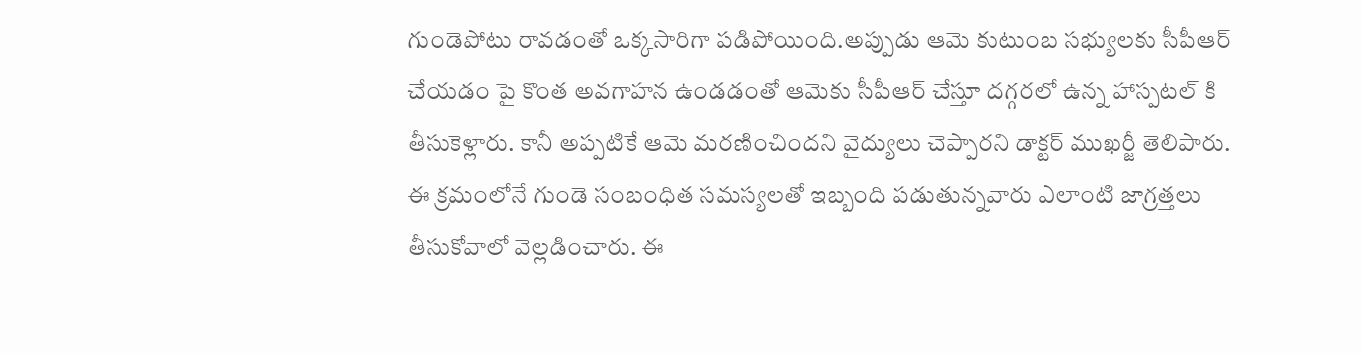గుండెపోటు రావడంతో ఒక్కసారిగా పడిపోయింది.అప్పుడు ఆమె కుటుంబ సభ్యులకు సీపీఆర్ చేయడం పై కొంత అవగాహన ఉండడంతో ఆమెకు సీపీఆర్ చేస్తూ దగ్గరలో ఉన్న హాస్పటల్ కి తీసుకెళ్లారు. కానీ అప్పటికే ఆమె మరణించిందని వైద్యులు చెప్పారని డాక్టర్ ముఖర్జీ తెలిపారు. ఈ క్రమంలోనే గుండె సంబంధిత సమస్యలతో ఇబ్బంది పడుతున్నవారు ఎలాంటి జాగ్రత్తలు తీసుకోవాలో వెల్లడించారు. ఈ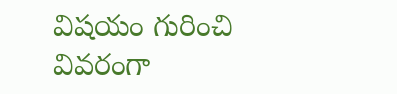విషయం గురించి వివరంగా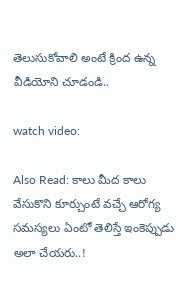తెలుసుకోవాలి అంటే క్రింద ఉన్న వీడియోని చూడండి..

watch video:

Also Read: కాలు మీద కాలు వేసుకొని కూర్చుంటే వచ్చే ఆరోగ్య సమస్యలు ఏంటో తెలిస్తే ఇంకెప్పుడు అలా చేయరు..!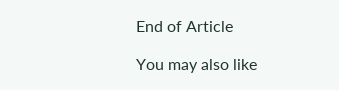End of Article

You may also like